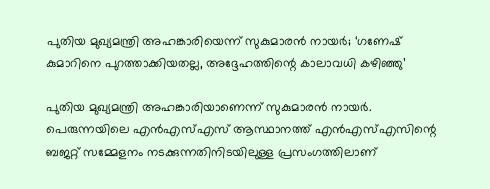പുതിയ മുഖ്യമന്ത്രി അഹങ്കാരിയെന്ന് സുകുമാരന്‍ നായര്‍; ‘ഗണേഷ് കുമാറിനെ പുറത്താക്കിയതല്ല, അദ്ദേഹത്തിന്റെ കാലാവധി കഴിഞ്ഞു’

പുതിയ മുഖ്യമന്ത്രി അഹങ്കാരിയാണെന്ന് സുകുമാരന്‍ നായര്‍. പെരുന്നയിലെ എന്‍എസ്എസ് ആസ്ഥാനത്ത് എന്‍എസ്എസിന്റെ ബജറ്റ് സമ്മേളനം നടക്കുന്നതിനിടയിലുള്ള പ്രസംഗത്തിലാണ്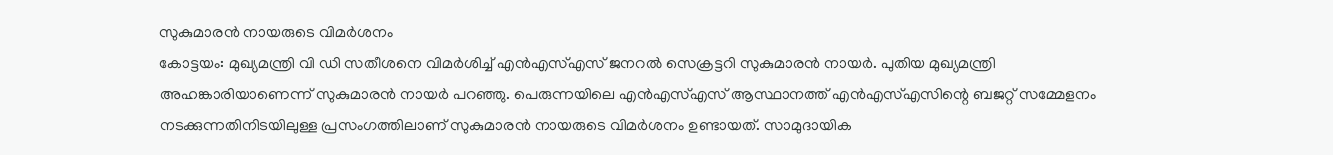സുകുമാരന്‍ നായരുടെ വിമര്‍ശനം
കോട്ടയം: മുഖ്യമന്ത്രി വി ഡി സതീശനെ വിമര്‍ശിച്ച് എന്‍എസ്എസ് ജനറല്‍ സെക്രട്ടറി സുകുമാരന്‍ നായര്‍. പുതിയ മുഖ്യമന്ത്രി അഹങ്കാരിയാണെന്ന് സുകുമാരന്‍ നായര്‍ പറഞ്ഞു. പെരുന്നയിലെ എന്‍എസ്എസ് ആസ്ഥാനത്ത് എന്‍എസ്എസിന്റെ ബജറ്റ് സമ്മേളനം നടക്കുന്നതിനിടയിലുള്ള പ്രസംഗത്തിലാണ് സുകുമാരന്‍ നായരുടെ വിമര്‍ശനം ഉണ്ടായത്. സാമുദായിക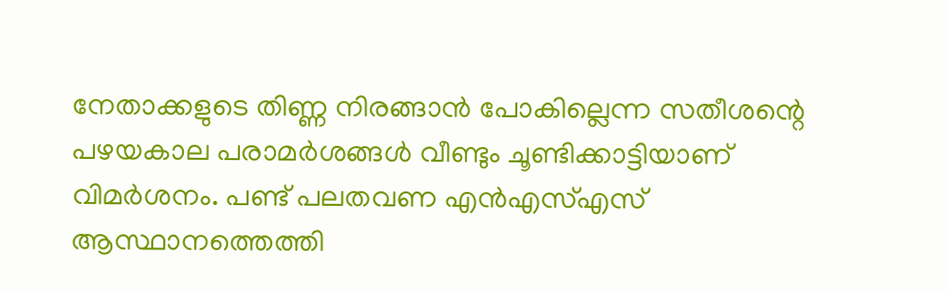നേതാക്കളുടെ തിണ്ണ നിരങ്ങാന്‍ പോകില്ലെന്ന സതീശന്റെ പഴയകാല പരാമര്‍ശങ്ങള്‍ വീണ്ടും ചൂണ്ടിക്കാട്ടിയാണ് വിമര്‍ശനം. പണ്ട് പലതവണ എന്‍എസ്എസ് ആസ്ഥാനത്തെത്തി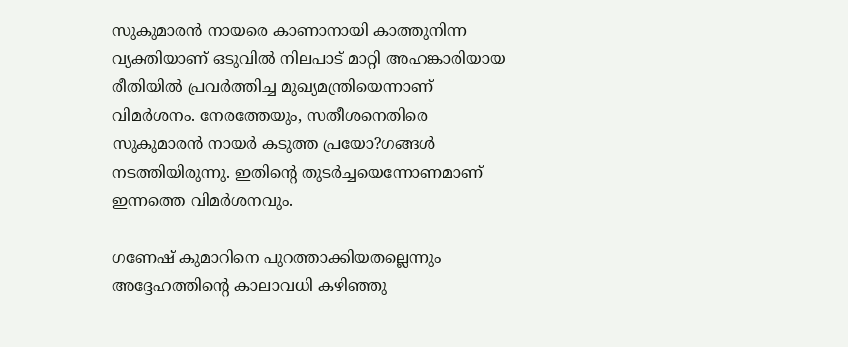സുകുമാരന്‍ നായരെ കാണാനായി കാത്തുനിന്ന വ്യക്തിയാണ് ഒടുവില്‍ നിലപാട് മാറ്റി അഹങ്കാരിയായ രീതിയില്‍ പ്രവര്‍ത്തിച്ച മുഖ്യമന്ത്രിയെന്നാണ് വിമര്‍ശനം. നേരത്തേയും, സതീശനെതിരെ സുകുമാരന്‍ നായര്‍ കടുത്ത പ്രയോ?ഗങ്ങള്‍ നടത്തിയിരുന്നു. ഇതിന്റെ തുടര്‍ച്ചയെന്നോണമാണ് ഇന്നത്തെ വിമര്‍ശനവും.

ഗണേഷ് കുമാറിനെ പുറത്താക്കിയതല്ലെന്നും അദ്ദേഹത്തിന്റെ കാലാവധി കഴിഞ്ഞു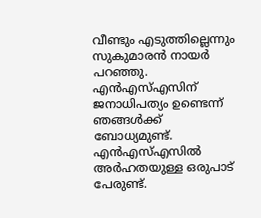വീണ്ടും എടുത്തില്ലെന്നും സുകുമാരന്‍ നായര്‍ പറഞ്ഞു. എന്‍എസ്എസിന് ജനാധിപത്യം ഉണ്ടെന്ന് ഞങ്ങള്‍ക്ക് ബോധ്യമുണ്ട്. എന്‍എസ്എസില്‍ അര്‍ഹതയുള്ള ഒരുപാട് പേരുണ്ട്.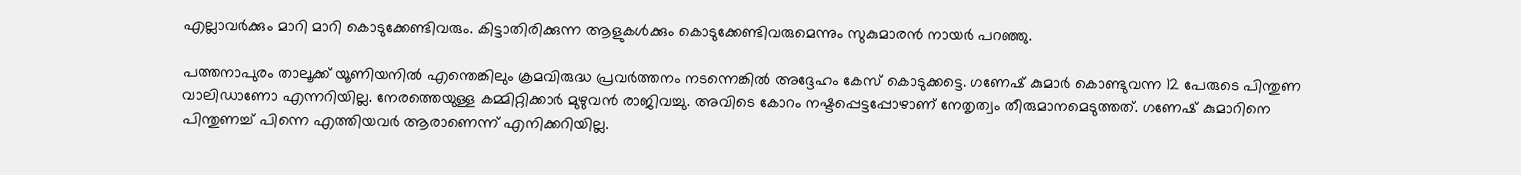എല്ലാവര്‍ക്കും മാറി മാറി കൊടുക്കേണ്ടിവരും. കിട്ടാതിരിക്കുന്ന ആളുകള്‍ക്കും കൊടുക്കേണ്ടിവരുമെന്നും സുകുമാരന്‍ നായര്‍ പറഞ്ഞു.

പത്തനാപുരം താലൂക്ക് യൂണിയനില്‍ എന്തെങ്കിലും ക്രമവിരുദ്ധ പ്രവര്‍ത്തനം നടന്നെങ്കില്‍ അദ്ദേഹം കേസ് കൊടുക്കട്ടെ. ഗണേഷ് കുമാര്‍ കൊണ്ടുവന്ന 12 പേരുടെ പിന്തുണ വാലിഡാണോ എന്നറിയില്ല. നേരത്തെയുള്ള കമ്മിറ്റിക്കാര്‍ മുഴുവന്‍ രാജിവച്ചു. അവിടെ കോറം നഷ്ടപ്പെട്ടപ്പോഴാണ് നേതൃത്വം തീരുമാനമെടുത്തത്. ഗണേഷ് കുമാറിനെ പിന്തുണച്ച് പിന്നെ എത്തിയവര്‍ ആരാണെന്ന് എനിക്കറിയില്ല.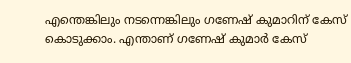എന്തെങ്കിലും നടന്നെങ്കിലും ഗണേഷ് കുമാറിന് കേസ് കൊടുക്കാം. എന്താണ് ഗണേഷ് കുമാര്‍ കേസ്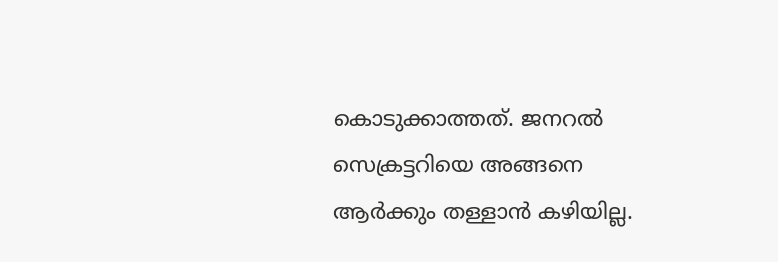കൊടുക്കാത്തത്. ജനറല്‍ സെക്രട്ടറിയെ അങ്ങനെ ആര്‍ക്കും തള്ളാന്‍ കഴിയില്ല.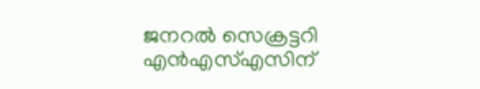ജനറല്‍ സെക്രട്ടറി എന്‍എസ്എസിന്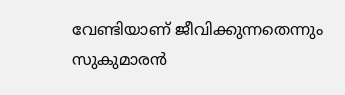വേണ്ടിയാണ് ജീവിക്കുന്നതെന്നും സുകുമാരന്‍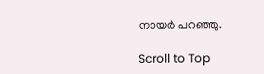നായര്‍ പറഞ്ഞു.

Scroll to Top